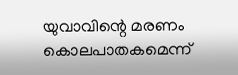യുവാവിന്റെ മരണം കൊലപാതകമെന്ന്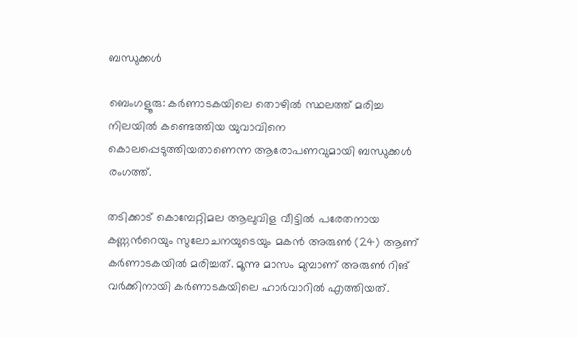ബന്ധുക്കൾ

ബെംഗളൂരു: കര്‍ണാടകയിലെ തൊഴില്‍ സ്ഥലത്ത് മരിച്ച നിലയില്‍ കണ്ടെത്തിയ യുവാവിനെ കൊലപ്പെടുത്തിയതാണെന്ന ആരോപണവുമായി ബന്ധുക്കള്‍ രംഗത്ത്.

തടിക്കാട് കൊമ്പേറ്റിമല ആലുവിള വീട്ടില്‍ പരേതനായ കണ്ണന്‍റെയും സുലോചനയുടെയും മകന്‍ അരുണ്‍ (24) ആണ് കര്‍ണാടകയില്‍ മരിച്ചത്. മൂന്നു മാസം മുമ്പാണ് അരുണ്‍ റിങ് വര്‍ക്കിനായി കര്‍ണാടകയിലെ ഹാര്‍വാറില്‍ എത്തിയത്.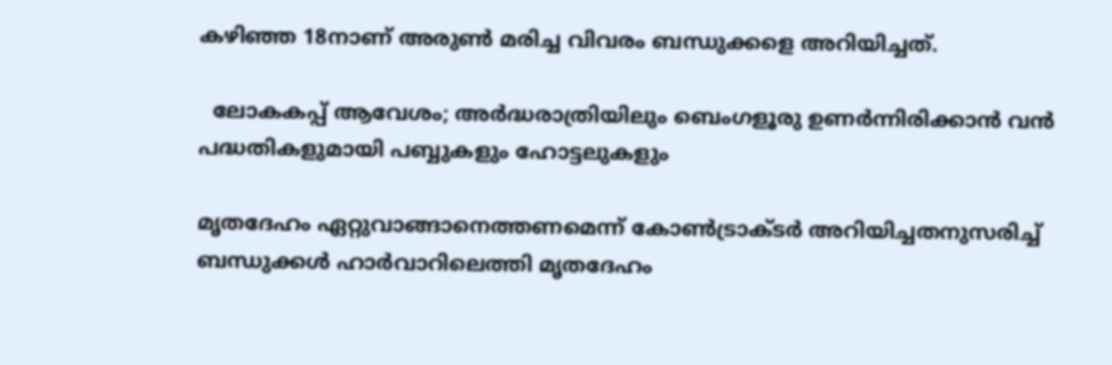കഴിഞ്ഞ 18നാണ് അരുണ്‍ മരിച്ച വിവരം ബന്ധുക്കളെ അറിയിച്ചത്.

  ലോകകപ്പ് ആവേശം; അർദ്ധരാത്രിയിലും ബെംഗളൂരു ഉണർന്നിരിക്കാൻ വൻ പദ്ധതികളുമായി പബ്ബുകളും ഹോട്ടലുകളും

മൃതദേഹം ഏറ്റുവാങ്ങാനെത്തണമെന്ന് കോണ്‍ട്രാക്ടര്‍ അറിയിച്ചതനുസരിച്ച്‌ ബന്ധുക്കള്‍ ഹാര്‍വാറിലെത്തി മൃതദേഹം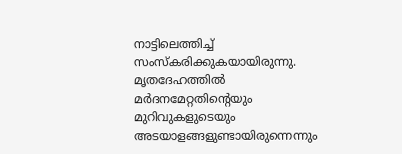നാട്ടിലെത്തിച്ച്‌ സംസ്കരിക്കുകയായിരുന്നു. മൃതദേഹത്തില്‍ മര്‍ദനമേറ്റതിന്‍റെയും മുറിവുകളുടെയും അടയാളങ്ങളുണ്ടായിരുന്നെന്നും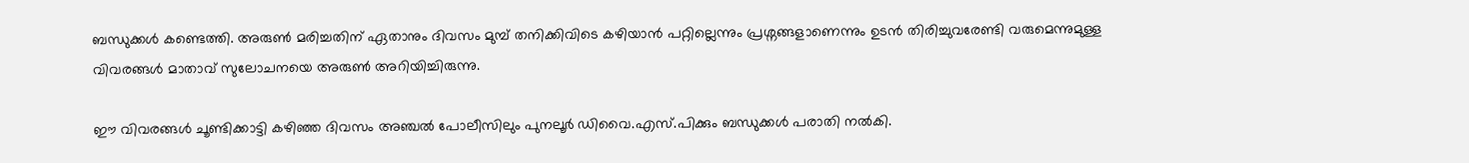ബന്ധുക്കള്‍ കണ്ടെത്തി. അരുണ്‍ മരിച്ചതിന് ഏതാനും ദിവസം മുമ്പ് തനിക്കിവിടെ കഴിയാന്‍ പറ്റില്ലെന്നും പ്രശ്നങ്ങളാണെന്നും ഉടന്‍ തിരിച്ചുവരേണ്ടി വരുമെന്നുമുള്ള വിവരങ്ങള്‍ മാതാവ് സുലോചനയെ അരുൺ അറിയിച്ചിരുന്നു.

ഈ വിവരങ്ങള്‍ ചൂണ്ടിക്കാട്ടി കഴിഞ്ഞ ദിവസം അഞ്ചല്‍ പോലീസിലും പുനലൂര്‍ ഡിവൈ.എസ്.പിക്കും ബന്ധുക്കള്‍ പരാതി നല്‍കി.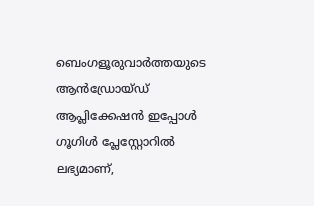ബെംഗളൂരുവാർത്തയുടെ ആൻഡ്രോയ്ഡ് ആപ്ലിക്കേഷൻ ഇപ്പോൾ ഗൂഗിൾ പ്ലേസ്റ്റോറിൽ ലഭ്യമാണ്,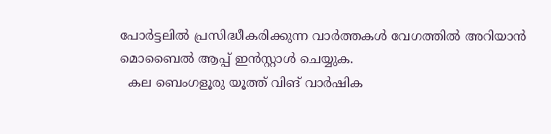പോർട്ടലിൽ പ്രസിദ്ധീകരിക്കുന്ന വാർത്തകൾ വേഗത്തിൽ അറിയാൻ മൊബൈൽ ആപ്പ് ഇൻസ്റ്റാൾ ചെയ്യുക.
  കല ബെംഗളൂരു യൂത്ത് വിങ് വാർഷിക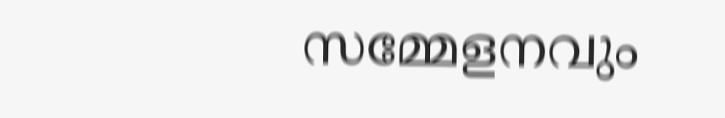സമ്മേളനവും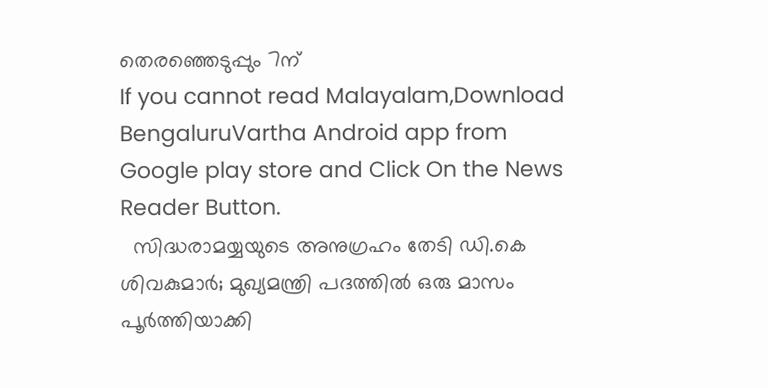തെരഞ്ഞെടുപ്പും 7ന്
If you cannot read Malayalam,Download BengaluruVartha Android app from Google play store and Click On the News Reader Button.
  സിദ്ധരാമയ്യയുടെ അനുഗ്രഹം തേടി ഡി.കെ ശിവകുമാർ; മുഖ്യമന്ത്രി പദത്തിൽ ഒരു മാസം പൂർത്തിയാക്കി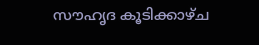സൗഹൃദ കൂടിക്കാഴ്ച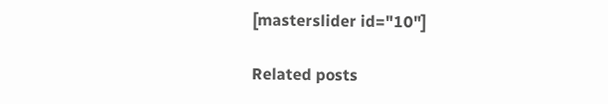[masterslider id="10"]

Related posts